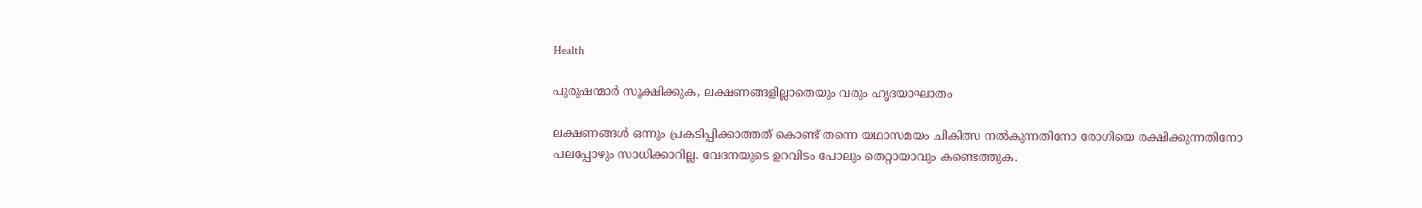Health

പുരുഷന്മാര്‍ സൂക്ഷിക്കുക, ലക്ഷണങ്ങളില്ലാതെയും വരും ഹൃദയാഘാതം

ലക്ഷണങ്ങള്‍ ഒന്നും പ്രകടിപ്പിക്കാത്തത് കൊണ്ട് തന്നെ യഥാസമയം ചികിത്സ നല്‍കുന്നതിനോ രോഗിയെ രക്ഷിക്കുന്നതിനോ പലപ്പോഴും സാധിക്കാറില്ല. വേദനയുടെ ഉറവിടം പോലും തെറ്റായാവും കണ്ടെത്തുക.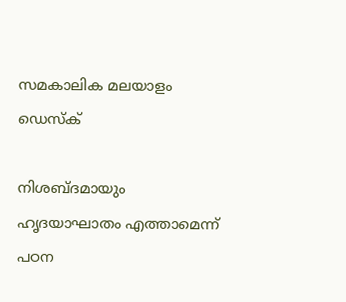സമകാലിക മലയാളം ഡെസ്ക്

നിശബ്ദമായും ഹൃദയാഘാതം എത്താമെന്ന് പഠന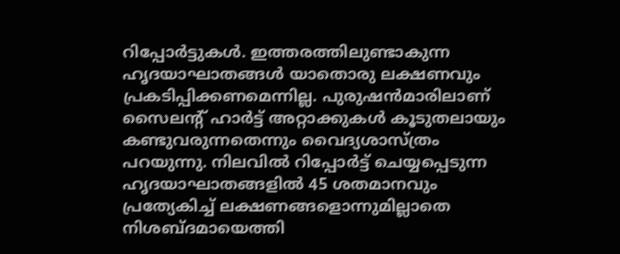റിപ്പോര്‍ട്ടുകള്‍. ഇത്തരത്തിലുണ്ടാകുന്ന ഹൃദയാഘാതങ്ങള്‍ യാതൊരു ലക്ഷണവും പ്രകടിപ്പിക്കണമെന്നില്ല. പുരുഷന്‍മാരിലാണ് സൈലന്റ് ഹാര്‍ട്ട് അറ്റാക്കുകള്‍ കൂടുതലായും കണ്ടുവരുന്നതെന്നും വൈദ്യശാസ്ത്രം പറയുന്നു. നിലവില്‍ റിപ്പോര്‍ട്ട് ചെയ്യപ്പെടുന്ന ഹൃദയാഘാതങ്ങളില്‍ 45 ശതമാനവും പ്രത്യേകിച്ച് ലക്ഷണങ്ങളൊന്നുമില്ലാതെ നിശബ്ദമായെത്തി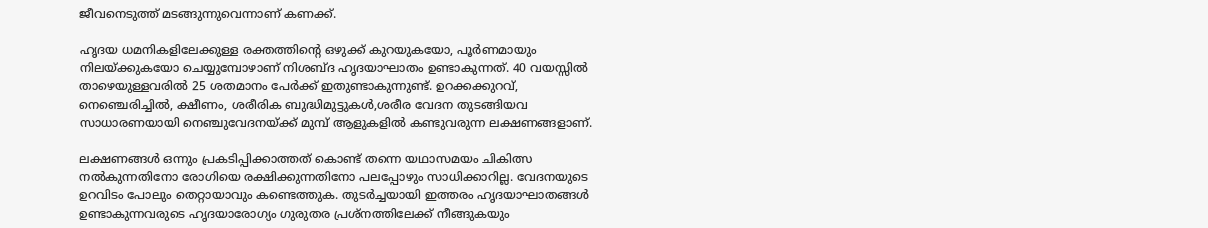ജീവനെടുത്ത് മടങ്ങുന്നുവെന്നാണ് കണക്ക്.

ഹൃദയ ധമനികളിലേക്കുള്ള രക്തത്തിന്റെ ഒഴുക്ക് കുറയുകയോ, പൂര്‍ണമായും നിലയ്ക്കുകയോ ചെയ്യുമ്പോഴാണ് നിശബ്ദ ഹൃദയാഘാതം ഉണ്ടാകുന്നത്. 40 വയസ്സില്‍ താഴെയുള്ളവരില്‍ 25 ശതമാനം പേര്‍ക്ക് ഇതുണ്ടാകുന്നുണ്ട്. ഉറക്കക്കുറവ്, നെഞ്ചെരിച്ചില്‍, ക്ഷീണം, ശരീരിക ബുദ്ധിമുട്ടുകള്‍,ശരീര വേദന തുടങ്ങിയവ സാധാരണയായി നെഞ്ചുവേദനയ്ക്ക് മുമ്പ് ആളുകളില്‍ കണ്ടുവരുന്ന ലക്ഷണങ്ങളാണ്.

ലക്ഷണങ്ങള്‍ ഒന്നും പ്രകടിപ്പിക്കാത്തത് കൊണ്ട് തന്നെ യഥാസമയം ചികിത്സ നല്‍കുന്നതിനോ രോഗിയെ രക്ഷിക്കുന്നതിനോ പലപ്പോഴും സാധിക്കാറില്ല. വേദനയുടെ ഉറവിടം പോലും തെറ്റായാവും കണ്ടെത്തുക. തുടര്‍ച്ചയായി ഇത്തരം ഹൃദയാഘാതങ്ങള്‍ ഉണ്ടാകുന്നവരുടെ ഹൃദയാരോഗ്യം ഗുരുതര പ്രശ്‌നത്തിലേക്ക് നീങ്ങുകയും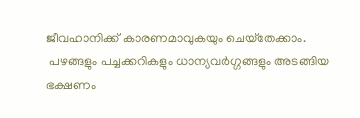ജീവഹാനിക്ക് കാരണമാവുകയും ചെയ്‌തേക്കാം.
 പഴങ്ങളും പച്ചക്കറികളും ധാന്യവര്‍ഗ്ഗങ്ങളും അടങ്ങിയ ഭക്ഷണം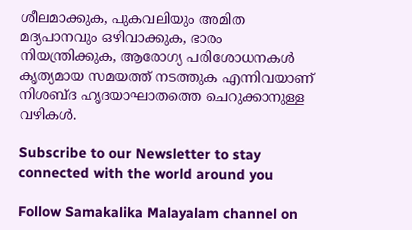ശീലമാക്കുക, പുകവലിയും അമിത മദ്യപാനവും ഒഴിവാക്കുക, ഭാരം നിയന്ത്രിക്കുക, ആരോഗ്യ പരിശോധനകള്‍ കൃത്യമായ സമയത്ത് നടത്തുക എന്നിവയാണ് നിശബ്ദ ഹൃദയാഘാതത്തെ ചെറുക്കാനുള്ള വഴികള്‍.

Subscribe to our Newsletter to stay connected with the world around you

Follow Samakalika Malayalam channel on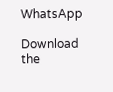WhatsApp

Download the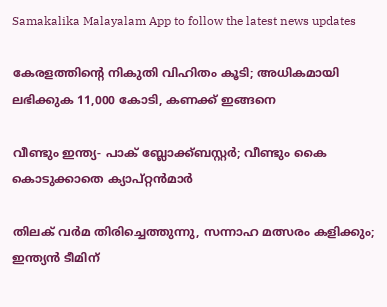Samakalika Malayalam App to follow the latest news updates

കേരളത്തിന്റെ നികുതി വിഹിതം കൂടി; അധികമായി ലഭിക്കുക 11,000 കോടി, കണക്ക് ഇങ്ങനെ

വീണ്ടും ഇന്ത്യ- പാക് ബ്ലോക്ക്ബസ്റ്റര്‍; വീണ്ടും കൈ കൊടുക്കാതെ ക്യാപ്റ്റന്‍മാര്‍

തിലക് വർമ തിരിച്ചെത്തുന്നു, സന്നാഹ മത്സരം കളിക്കും; ഇന്ത്യൻ ടീമിന്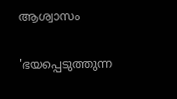ആശ്വാസം

'ഭയപ്പെടുത്തുന്ന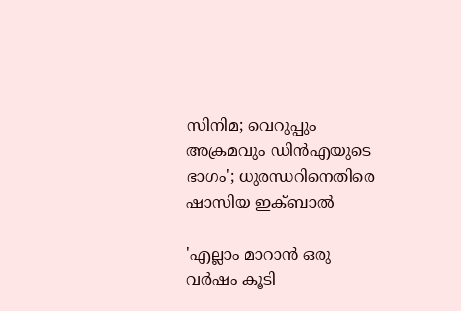സിനിമ; വെറുപ്പും അക്രമവും ഡിന്‍എയുടെ ഭാഗം'; ധുരന്ധറിനെതിരെ ഷാസിയ ഇക്ബാല്‍

'എല്ലാം മാറാൻ ഒരു വർഷം കൂടി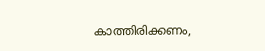കാത്തിരിക്കണം,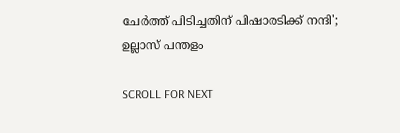ചേർത്ത് പിടിച്ചതിന് പിഷാരടിക്ക് നന്ദി'; ഉല്ലാസ് പന്തളം

SCROLL FOR NEXT